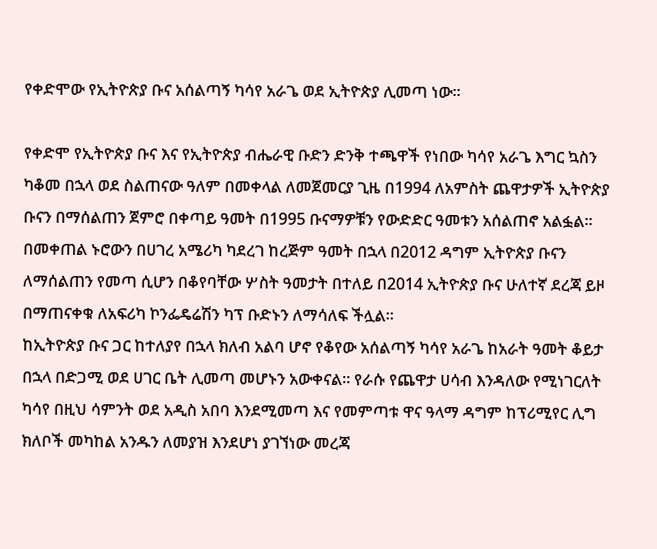የቀድሞው የኢትዮጵያ ቡና አሰልጣኝ ካሳየ አራጌ ወደ ኢትዮጵያ ሊመጣ ነው።

የቀድሞ የኢትዮጵያ ቡና እና የኢትዮጵያ ብሔራዊ ቡድን ድንቅ ተጫዋች የነበው ካሳየ አራጌ እግር ኳስን ካቆመ በኋላ ወደ ስልጠናው ዓለም በመቀላል ለመጀመርያ ጊዜ በ1994 ለአምስት ጨዋታዎች ኢትዮጵያ ቡናን በማሰልጠን ጀምሮ በቀጣይ ዓመት በ1995 ቡናማዎቹን የውድድር ዓመቱን አሰልጠኖ አልፏል።
በመቀጠል ኑሮውን በሀገረ አሜሪካ ካደረገ ከረጅም ዓመት በኋላ በ2012 ዳግም ኢትዮጵያ ቡናን ለማሰልጠን የመጣ ሲሆን በቆየባቸው ሦስት ዓመታት በተለይ በ2014 ኢትዮጵያ ቡና ሁለተኛ ደረጃ ይዞ በማጠናቀቁ ለአፍሪካ ኮንፌዴሬሽን ካፕ ቡድኑን ለማሳለፍ ችሏል።
ከኢትዮጵያ ቡና ጋር ከተለያየ በኋላ ክለብ አልባ ሆኖ የቆየው አሰልጣኝ ካሳየ አራጌ ከአራት ዓመት ቆይታ በኋላ በድጋሚ ወደ ሀገር ቤት ሊመጣ መሆኑን አውቀናል። የራሱ የጨዋታ ሀሳብ እንዳለው የሚነገርለት ካሳየ በዚህ ሳምንት ወደ አዲስ አበባ እንደሚመጣ እና የመምጣቱ ዋና ዓላማ ዳግም ከፕሪሚየር ሊግ ክለቦች መካከል አንዱን ለመያዝ እንደሆነ ያገኘነው መረጃ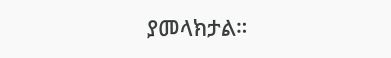ያመላክታል።